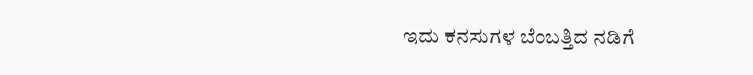ಇದು ಕನಸುಗಳ ಬೆಂಬತ್ತಿದ ನಡಿಗೆ‍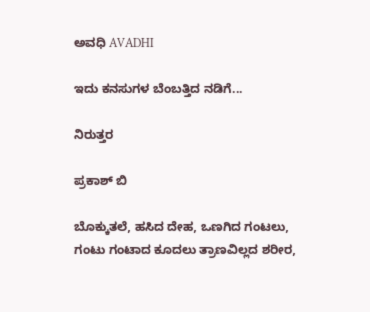ಅವಧಿ AVADHI

ಇದು ಕನಸುಗಳ ಬೆಂಬತ್ತಿದ ನಡಿಗೆ...

ನಿರುತ್ತರ

ಪ್ರಕಾಶ್ ಬಿ

ಬೊಕ್ಕುತಲೆ, ಹಸಿದ ದೇಹ, ಒಣಗಿದ ಗಂಟಲು,
ಗಂಟು ಗಂಟಾದ ಕೂದಲು ತ್ರಾಣವಿಲ್ಲದ ಶರೀರ,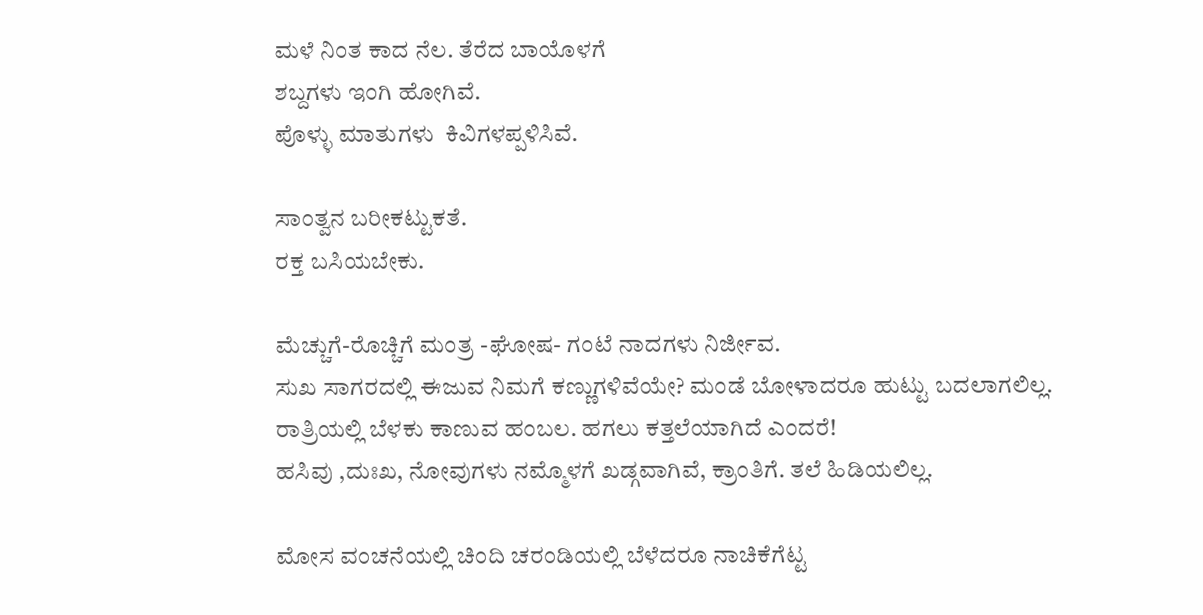ಮಳೆ ನಿಂತ ಕಾದ ನೆಲ. ತೆರೆದ ಬಾಯೊಳಗೆ
ಶಬ್ದಗಳು ಇಂಗಿ ಹೋಗಿವೆ.
ಪೊಳ್ಳು ಮಾತುಗಳು  ಕಿವಿಗಳಪ್ಪಳಿಸಿವೆ.

ಸಾಂತ್ವನ ಬರೀಕಟ್ಟುಕತೆ.
ರಕ್ತ ಬಸಿಯಬೇಕು.

ಮೆಚ್ಚುಗೆ-ರೊಚ್ಚಿಗೆ ಮಂತ್ರ -ಘೋಷ- ಗಂಟೆ ನಾದಗಳು ನಿರ್ಜೀವ.
ಸುಖ ಸಾಗರದಲ್ಲಿ ಈಜುವ ನಿಮಗೆ ಕಣ್ಣುಗಳಿವೆಯೇ? ಮಂಡೆ ಬೋಳಾದರೂ ಹುಟ್ಟು ಬದಲಾಗಲಿಲ್ಲ.
ರಾತ್ರಿಯಲ್ಲಿ ಬೆಳಕು ಕಾಣುವ ಹಂಬಲ. ಹಗಲು ಕತ್ತಲೆಯಾಗಿದೆ ಎಂದರೆ!
ಹಸಿವು ,ದುಃಖ, ನೋವುಗಳು ನಮ್ಮೊಳಗೆ ಖಡ್ಗವಾಗಿವೆ, ಕ್ರಾಂತಿಗೆ. ತಲೆ ಹಿಡಿಯಲಿಲ್ಲ.

ಮೋಸ ವಂಚನೆಯಲ್ಲಿ ಚಿಂದಿ ಚರಂಡಿಯಲ್ಲಿ ಬೆಳೆದರೂ ನಾಚಿಕೆಗೆಟ್ಟ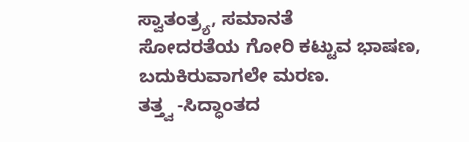ಸ್ವಾತಂತ್ರ್ಯ, ಸಮಾನತೆ
ಸೋದರತೆಯ ಗೋರಿ ಕಟ್ಟುವ ಭಾಷಣ, ಬದುಕಿರುವಾಗಲೇ ಮರಣ.
ತತ್ತ್ವ -ಸಿದ್ಧಾಂತದ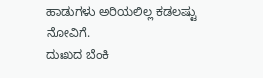ಹಾಡುಗಳು ಅರಿಯಲಿಲ್ಲ ಕಡಲಷ್ಟು ನೋವಿಗೆ.
ದುಃಖದ ಬೆಂಕಿ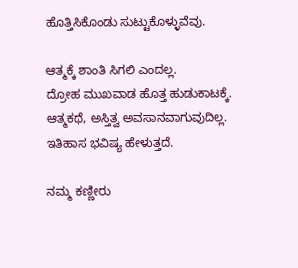ಹೊತ್ತಿಸಿಕೊಂಡು ಸುಟ್ಟುಕೊಳ್ಳುವೆವು.

ಆತ್ಮಕ್ಕೆ ಶಾಂತಿ ಸಿಗಲಿ ಎಂದಲ್ಲ.
ದ್ರೋಹ ಮುಖವಾಡ ಹೊತ್ತ ಹುಡುಕಾಟಕ್ಕೆ.
ಆತ್ಮಕಥೆ, ಅಸ್ತಿತ್ವ ಅವಸಾನವಾಗುವುದಿಲ್ಲ.
ಇತಿಹಾಸ ಭವಿಷ್ಯ ಹೇಳುತ್ತದೆ.

ನಮ್ಮ ಕಣ್ಣೀರು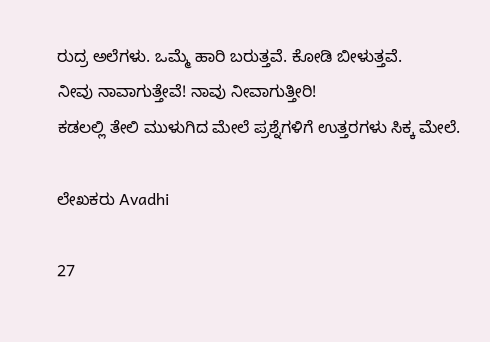ರುದ್ರ ಅಲೆಗಳು. ಒಮ್ಮೆ ಹಾರಿ ಬರುತ್ತವೆ. ಕೋಡಿ ಬೀಳುತ್ತವೆ.
ನೀವು ನಾವಾಗುತ್ತೇವೆ! ನಾವು ನೀವಾಗುತ್ತೀರಿ!
ಕಡಲಲ್ಲಿ ತೇಲಿ ಮುಳುಗಿದ ಮೇಲೆ ಪ್ರಶ್ನೆಗಳಿಗೆ ಉತ್ತರಗಳು ಸಿಕ್ಕ ಮೇಲೆ.

ಲೇಖಕರು Avadhi

27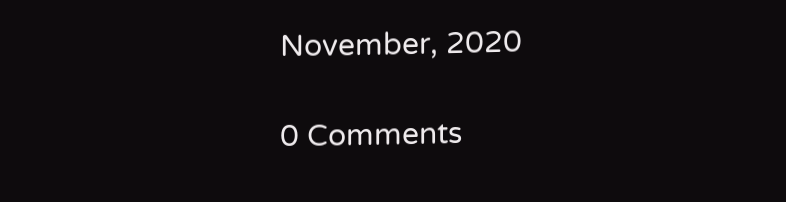November, 2020

0 Comments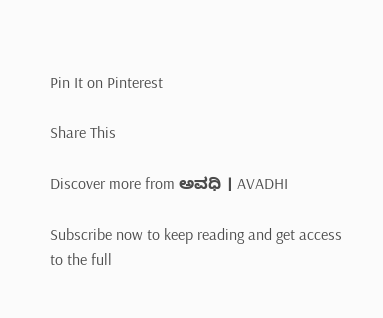Pin It on Pinterest

Share This

Discover more from ಅವಧಿ । AVADHI

Subscribe now to keep reading and get access to the full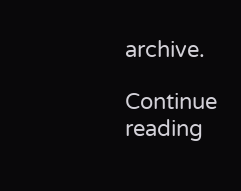archive.

Continue reading